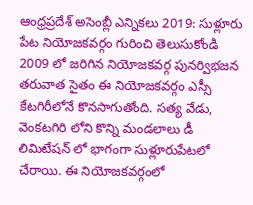ఆంధ్రప్రదేశ్ అసెంబ్లీ ఎన్నికలు 2019: సుళ్లూరు పేట నియోజకవర్గం గురించి తెలుసుకోండి
2009 లో జరిగిన నియోజకవర్గ పునర్విభజన తరువాత సైతం ఈ నియోజకవర్గం ఎస్సీ కేటగిరీలోనే కొనసాగుతోంది. సత్య వేడు, వెంకటగిరి లోని కొన్ని మండలాలు డీ లిమిటేషన్ లో భాగంగా సుళ్లూరుపేటలో చేరాయి. ఈ నియోజకవర్గంలో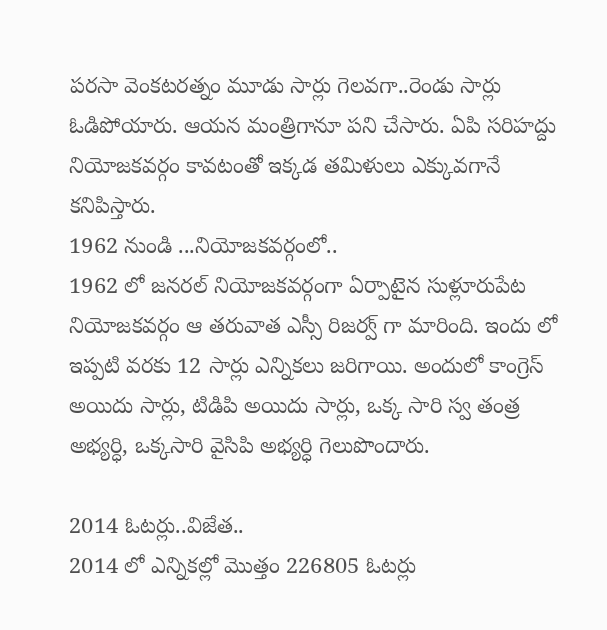పరసా వెంకటరత్నం మూడు సార్లు గెలవగా..రెండు సార్లు ఓడిపోయారు. ఆయన మంత్రిగానూ పని చేసారు. ఏపి సరిహద్దు నియోజకవర్గం కావటంతో ఇక్కడ తమిళులు ఎక్కువగానే కనిపిస్తారు.
1962 నుండి ...నియోజకవర్గంలో..
1962 లో జనరల్ నియోజకవర్గంగా ఏర్పాటైన సుళ్లూరుపేట నియోజకవర్గం ఆ తరువాత ఎస్సీ రిజర్వ్ గా మారింది. ఇందు లో ఇప్పటి వరకు 12 సార్లు ఎన్నికలు జరిగాయి. అందులో కాంగ్రెస్ అయిదు సార్లు, టిడిపి అయిదు సార్లు, ఒక్క సారి స్వ తంత్ర అభ్యర్ధి, ఒక్కసారి వైసిపి అభ్యర్ధి గెలుపొందారు.

2014 ఓటర్లు..విజేత..
2014 లో ఎన్నికల్లో మొత్తం 226805 ఓటర్లు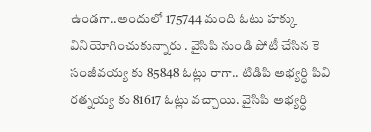ఉండగా..అందులో 175744 మంది ఓటు హక్కు వినియోగించుకున్నారు . వైసిపి నుండి పోటీ చేసిన కె సంజీవయ్య కు 85848 ఓట్లు రాగా.. టిడిపి అభ్యర్ధి పివి రత్నయ్య కు 81617 ఓట్లు వచ్చాయి. వైసిపి అభ్యర్ధి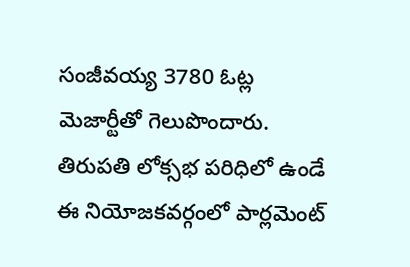సంజీవయ్య 3780 ఓట్ల మెజార్టీతో గెలుపొందారు. తిరుపతి లోక్సభ పరిధిలో ఉండే ఈ నియోజకవర్గంలో పార్లమెంట్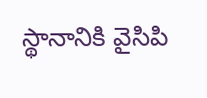స్థానానికి వైసిపి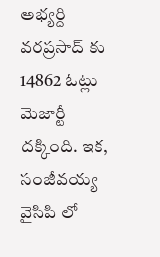అభ్యర్ది వరప్రసాద్ కు 14862 ఓట్లు మెజార్టీ దక్కింది. ఇక, సంజీవయ్య వైసిపి లో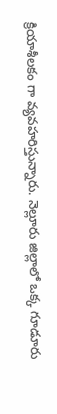క్రియాశీలకం గా వ్యవహరిస్తున్నారు. నెల్లూరు జిల్లాలో ఒక్క గూడూరు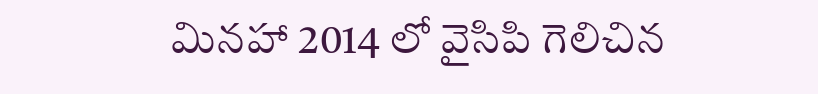మినహా 2014 లో వైసిపి గెలిచిన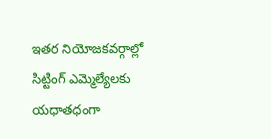ఇతర నియోజకవర్గాల్లో సిట్టింగ్ ఎమ్మెల్యేలకు యధాతధంగా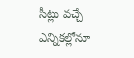సీట్లు వచ్చే ఎన్నికల్లోనూ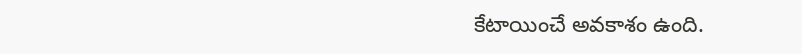కేటాయించే అవకాశం ఉంది.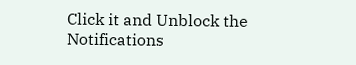Click it and Unblock the Notifications